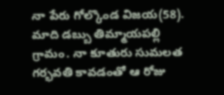నా పేరు గోల్కొండ విజయ(58). మాది డబ్బు తిమ్మాయపల్లి గ్రామం. నా కూతురు సుమలత గర్భవతి కావడంతో ఆ రోజు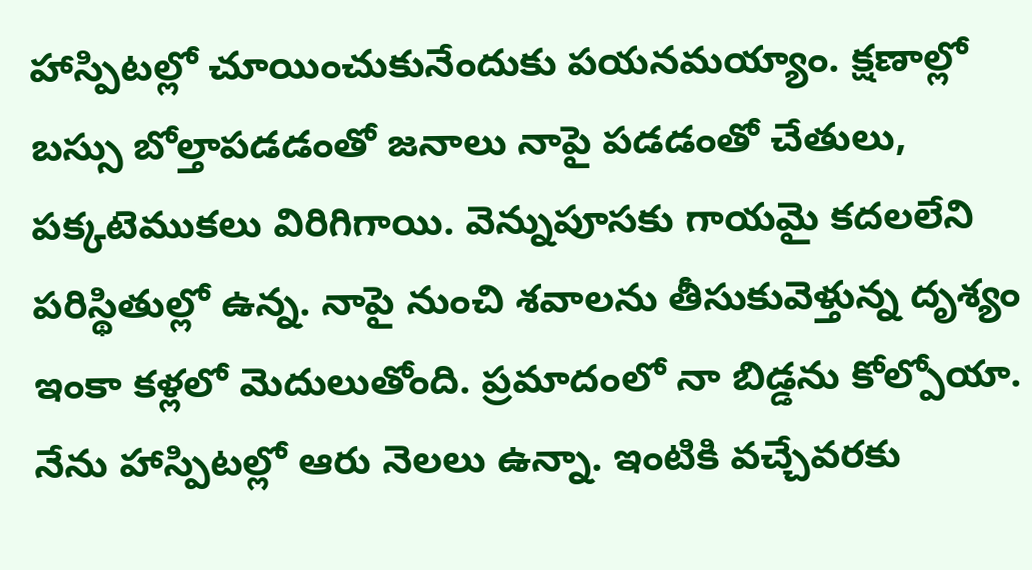హాస్పిటల్లో చూయించుకునేందుకు పయనమయ్యాం. క్షణాల్లో బస్సు బోల్తాపడడంతో జనాలు నాపై పడడంతో చేతులు, పక్కటెముకలు విరిగిగాయి. వెన్నుపూసకు గాయమై కదలలేని పరిస్థితుల్లో ఉన్న. నాపై నుంచి శవాలను తీసుకువెళ్తున్న దృశ్యం ఇంకా కళ్లలో మెదులుతోంది. ప్రమాదంలో నా బిడ్డను కోల్పోయా. నేను హాస్పిటల్లో ఆరు నెలలు ఉన్నా. ఇంటికి వచ్చేవరకు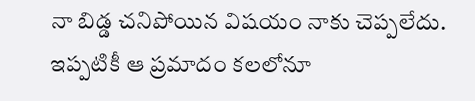నా బిడ్డ చనిపోయిన విషయం నాకు చెప్పలేదు. ఇప్పటికీ ఆ ప్రమాదం కలలోనూ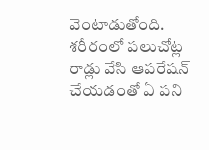వెంటాడుతోంది. శరీరంలో పలుచోట్ల రాడ్లు వేసి ఆపరేషన్ చేయడంతో ఏ పని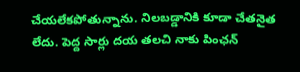చేయలేకపోతున్నాను. నిలబడ్డానికి కూడా చేతనైత లేదు. పెద్ద సార్లు దయ తలచి నాకు పింఛన్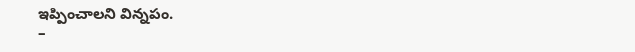ఇప్పించాలని విన్నపం.
–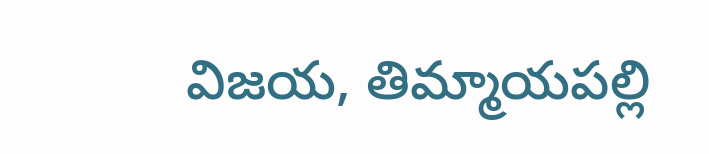విజయ, తిమ్మాయపల్లి